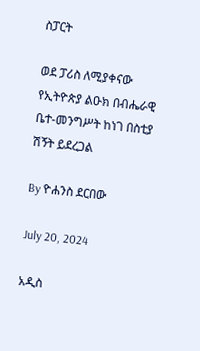ስፓርት

ወደ ፓሪስ ለሚያቀናው የኢትዮጵያ ልዑክ በብሔራዊ ቤተ-መንግሥት ከነገ በስቲያ ሽኝት ይደረጋል

By ዮሐንስ ደርበው

July 20, 2024

አዲስ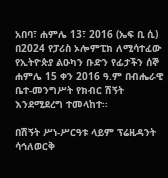አበባ፣ ሐምሌ 13፣ 2016 (ኤፍ ቢ ሲ) በ2024 የፓሪስ ኦሎምፒክ ለሚሳተፈው የኢትዮጵያ ልዑካን ቡድን የፊታችን ሰኞ ሐምሌ 15 ቀን 2016 ዓ.ም በብሔራዊ ቤተ-መንግሥት የክብር ሽኝት እንደሚደረግ ተመላከተ፡፡

በሽኝት ሥነ-ሥርዓቱ ላይም ፕሬዚዳንት ሳኅለወርቅ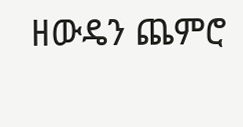ዘውዴን ጨምሮ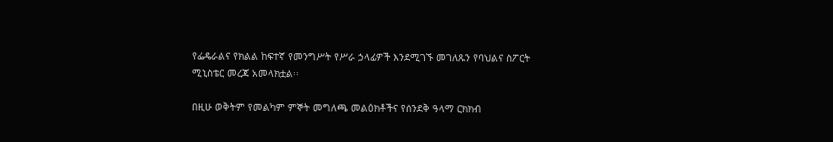የፌዴራልና የክልል ከፍተኛ የመንግሥት የሥራ ኃላፊዎች እንደሚገኙ መገለጹን የባህልና ስፖርት ሚኒስቴር መረጃ አመላክቷል፡፡

በዚሁ ወቅትም የመልካም ምኞት መግለጫ መልዕክቶችና የሰንደቅ ዓላማ ርክክብ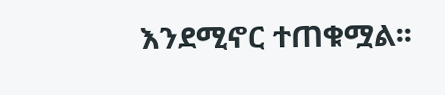እንደሚኖር ተጠቁሟል፡፡